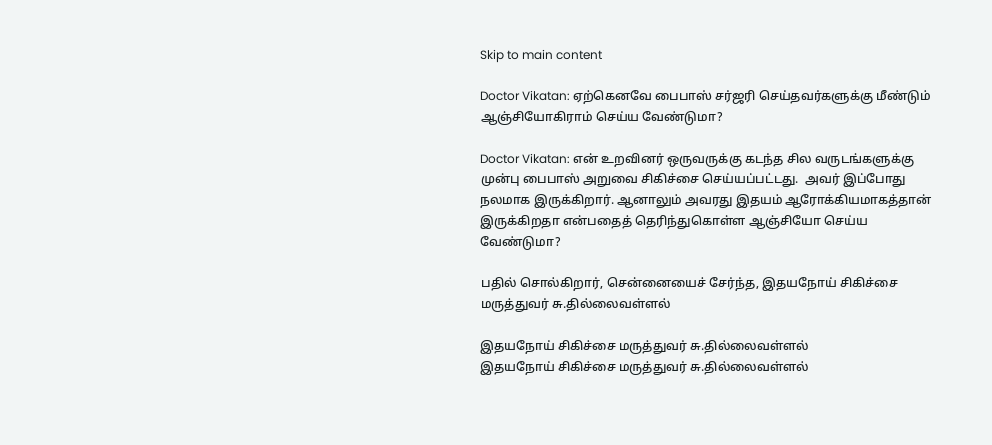Skip to main content

Doctor Vikatan: ஏற்கெனவே பைபாஸ் சர்ஜரி செய்தவர்களுக்கு மீண்டும் ஆஞ்சியோகிராம் செய்ய வேண்டுமா?

Doctor Vikatan: என் உறவினர் ஒருவருக்கு கடந்த சில வருடங்களுக்கு முன்பு பைபாஸ் அறுவை சிகிச்சை செய்யப்பட்டது.  அவர் இப்போது நலமாக இருக்கிறார். ஆனாலும் அவரது இதயம் ஆரோக்கியமாகத்தான் இருக்கிறதா என்பதைத் தெரிந்துகொள்ள ஆஞ்சியோ செய்ய வேண்டுமா?

பதில் சொல்கிறார், சென்னையைச் சேர்ந்த, இதயநோய் சிகிச்சை மருத்துவர் சு.தில்லைவள்ளல்

இதயநோய் சிகிச்சை மருத்துவர் சு.தில்லைவள்ளல்
இதயநோய் சிகிச்சை மருத்துவர் சு.தில்லைவள்ளல்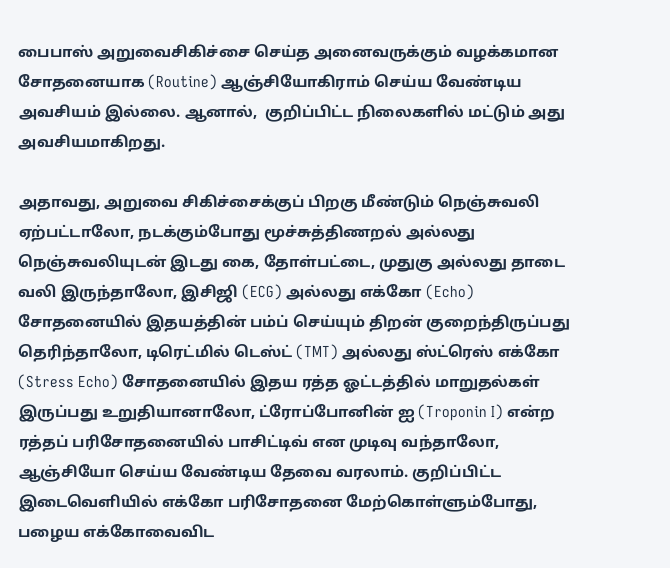பைபாஸ் அறுவைசிகிச்சை செய்த அனைவருக்கும் வழக்கமான சோதனையாக (Routine) ஆஞ்சியோகிராம் செய்ய வேண்டிய அவசியம் இல்லை. ஆனால்,  குறிப்பிட்ட நிலைகளில் மட்டும் அது அவசியமாகிறது.

அதாவது, அறுவை சிகிச்சைக்குப் பிறகு மீண்டும் நெஞ்சுவலி ஏற்பட்டாலோ, நடக்கும்போது மூச்சுத்திணறல் அல்லது நெஞ்சுவலியுடன் இடது கை, தோள்பட்டை, முதுகு அல்லது தாடை வலி இருந்தாலோ, இசிஜி (ECG) அல்லது எக்கோ (Echo) சோதனையில் இதயத்தின் பம்ப் செய்யும் திறன் குறைந்திருப்பது தெரிந்தாலோ, டிரெட்மில் டெஸ்ட் (TMT) அல்லது ஸ்ட்ரெஸ் எக்கோ (Stress Echo) சோதனையில் இதய ரத்த ஓட்டத்தில் மாறுதல்கள் இருப்பது உறுதியானாலோ, ட்ரோப்போனின் ஐ (Troponin I) என்ற ரத்தப் பரிசோதனையில் பாசிட்டிவ் என முடிவு வந்தாலோ, ஆஞ்சியோ செய்ய வேண்டிய தேவை வரலாம். குறிப்பிட்ட இடைவெளியில் எக்கோ பரிசோதனை மேற்கொள்ளும்போது, பழைய எக்கோவைவிட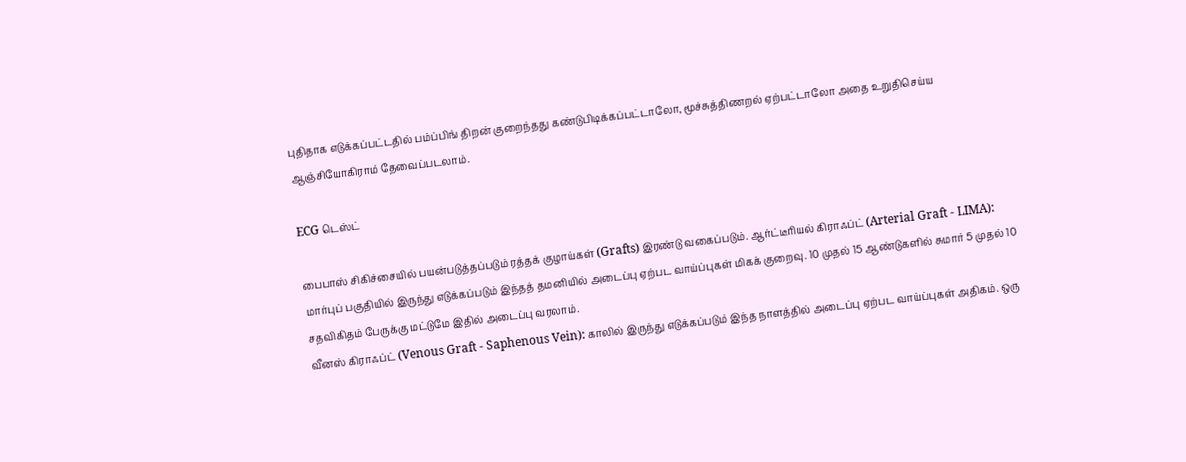புதிதாக எடுக்கப்பட்டதில் பம்ப்பிங் திறன் குறைந்தது கண்டுபிடிக்கப்பட்டாலோ, மூச்சுத்திணறல் ஏற்பட்டாலோ அதை உறுதிசெய்ய ஆஞ்சியோகிராம் தேவைப்படலாம்.

ECG டெஸ்ட்

பைபாஸ் சிகிச்சையில் பயன்படுத்தப்படும் ரத்தக் குழாய்கள் (Grafts) இரண்டு வகைப்படும். ஆர்ட்டீரியல் கிராஃப்ட் (Arterial Graft - LIMA): மார்புப் பகுதியில் இருந்து எடுக்கப்படும் இந்தத் தமனியில் அடைப்பு ஏற்பட வாய்ப்புகள் மிகக் குறைவு. 10 முதல் 15 ஆண்டுகளில் சுமார் 5 முதல் 10 சதவிகிதம் பேருக்கு மட்டுமே இதில் அடைப்பு வரலாம்.
வீனஸ் கிராஃப்ட் (Venous Graft - Saphenous Vein): காலில் இருந்து எடுக்கப்படும் இந்த நாளத்தில் அடைப்பு ஏற்பட வாய்ப்புகள் அதிகம். ஒரு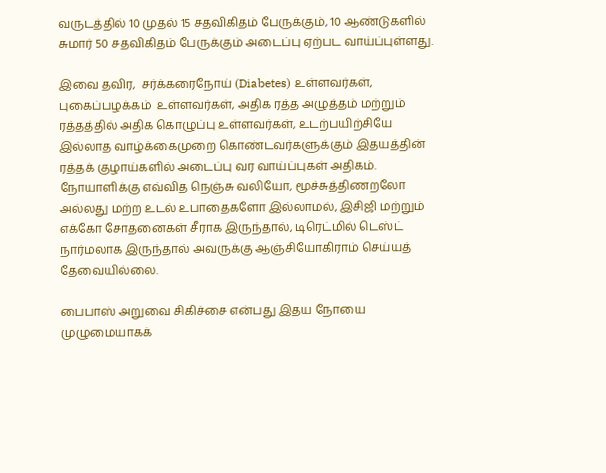வருடத்தில் 10 முதல் 15 சதவிகிதம் பேருக்கும், 10 ஆண்டுகளில் சுமார் 50 சதவிகிதம் பேருக்கும் அடைப்பு ஏற்பட வாய்ப்புள்ளது.

இவை தவிர,  சர்க்கரைநோய் (Diabetes) உள்ளவர்கள், புகைப்பழக்கம்  உள்ளவர்கள், அதிக ரத்த அழுத்தம் மற்றும் ரத்தத்தில் அதிக கொழுப்பு உள்ளவர்கள், உடற்பயிற்சியே இல்லாத வாழ்க்கைமுறை கொண்டவர்களுக்கும் இதயத்தின் ரத்தக் குழாய்களில் அடைப்பு வர வாய்ப்புகள் அதிகம்.  நோயாளிக்கு எவ்வித நெஞ்சு வலியோ, மூச்சுத்திணறலோ அல்லது மற்ற உடல் உபாதைகளோ இல்லாமல், இசிஜி மற்றும் எக்கோ சோதனைகள் சீராக இருந்தால், டிரெட்மில் டெஸ்ட் நார்மலாக இருந்தால் அவருக்கு ஆஞ்சியோகிராம் செய்யத் தேவையில்லை.

பைபாஸ் அறுவை சிகிச்சை என்பது இதய நோயை முழுமையாகக்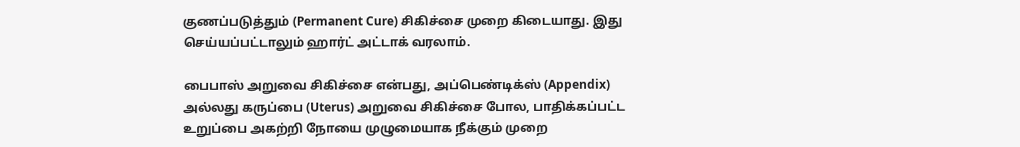குணப்படுத்தும் (Permanent Cure) சிகிச்சை முறை கிடையாது. இது செய்யப்பட்டாலும் ஹார்ட் அட்டாக் வரலாம்.

பைபாஸ் அறுவை சிகிச்சை என்பது, அப்பெண்டிக்ஸ் (Appendix) அல்லது கருப்பை (Uterus) அறுவை சிகிச்சை போல, பாதிக்கப்பட்ட உறுப்பை அகற்றி நோயை முழுமையாக நீக்கும் முறை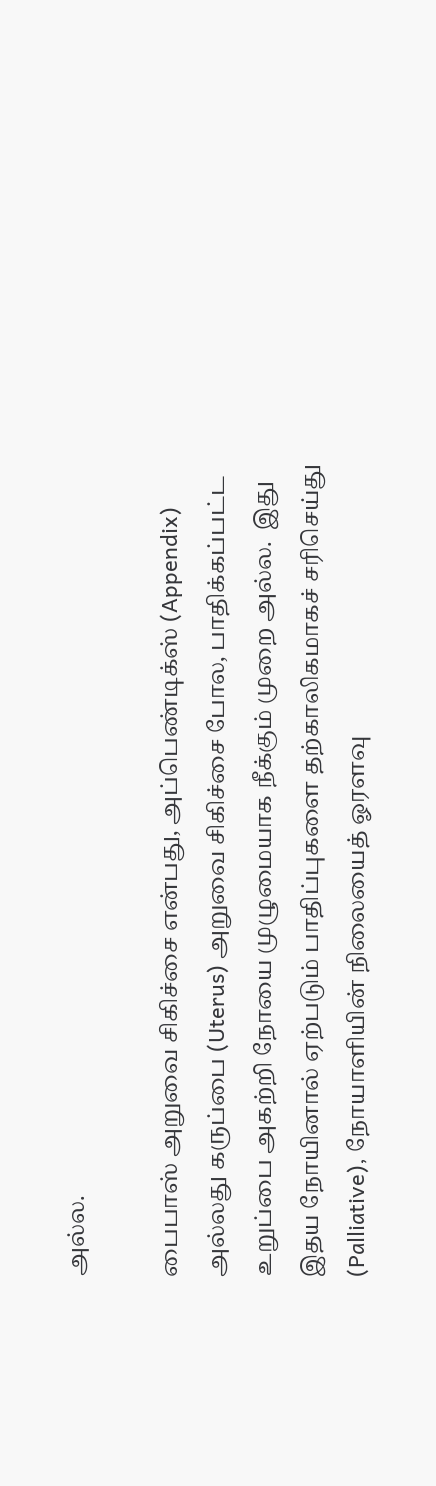அல்ல.

பைபாஸ் அறுவை சிகிச்சை என்பது, அப்பெண்டிக்ஸ் (Appendix) அல்லது கருப்பை (Uterus) அறுவை சிகிச்சை போல, பாதிக்கப்பட்ட உறுப்பை அகற்றி நோயை முழுமையாக நீக்கும் முறை அல்ல.  இது இதய நோயினால் ஏற்படும் பாதிப்புகளை தற்காலிகமாகச் சரிசெய்து (Palliative), நோயாளியின் நிலையைத் ஓரளவு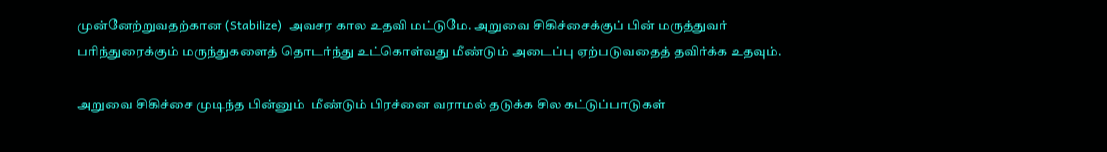முன்னேற்றுவதற்கான (Stabilize)  அவசர கால உதவி மட்டுமே. அறுவை சிகிச்சைக்குப் பின் மருத்துவர் பரிந்துரைக்கும் மருந்துகளைத் தொடர்ந்து உட்கொள்வது மீண்டும் அடைப்பு ஏற்படுவதைத் தவிர்க்க உதவும்.

அறுவை சிகிச்சை முடிந்த பின்னும்  மீண்டும் பிரச்னை வராமல் தடுக்க சில கட்டுப்பாடுகள்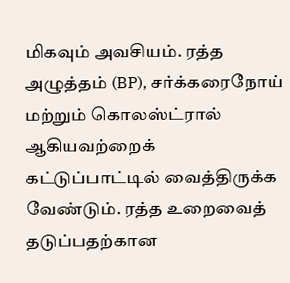மிகவும் அவசியம். ரத்த அழுத்தம் (BP), சர்க்கரைநோய் மற்றும் கொலஸ்ட்ரால் ஆகியவற்றைக்  கட்டுப்பாட்டில் வைத்திருக்க வேண்டும். ரத்த உறைவைத் தடுப்பதற்கான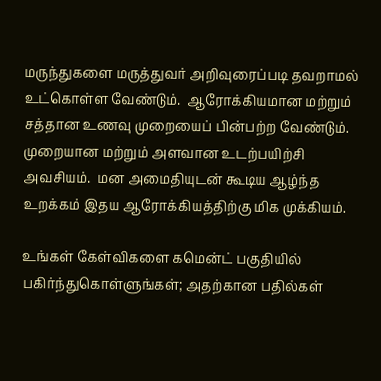மருந்துகளை மருத்துவர் அறிவுரைப்படி தவறாமல் உட்கொள்ள வேண்டும்.  ஆரோக்கியமான மற்றும் சத்தான உணவு முறையைப் பின்பற்ற வேண்டும். முறையான மற்றும் அளவான உடற்பயிற்சி அவசியம்.  மன அமைதியுடன் கூடிய ஆழ்ந்த உறக்கம் இதய ஆரோக்கியத்திற்கு மிக முக்கியம்.

உங்கள் கேள்விகளை கமென்ட் பகுதியில் பகிர்ந்துகொள்ளுங்கள்; அதற்கான பதில்கள்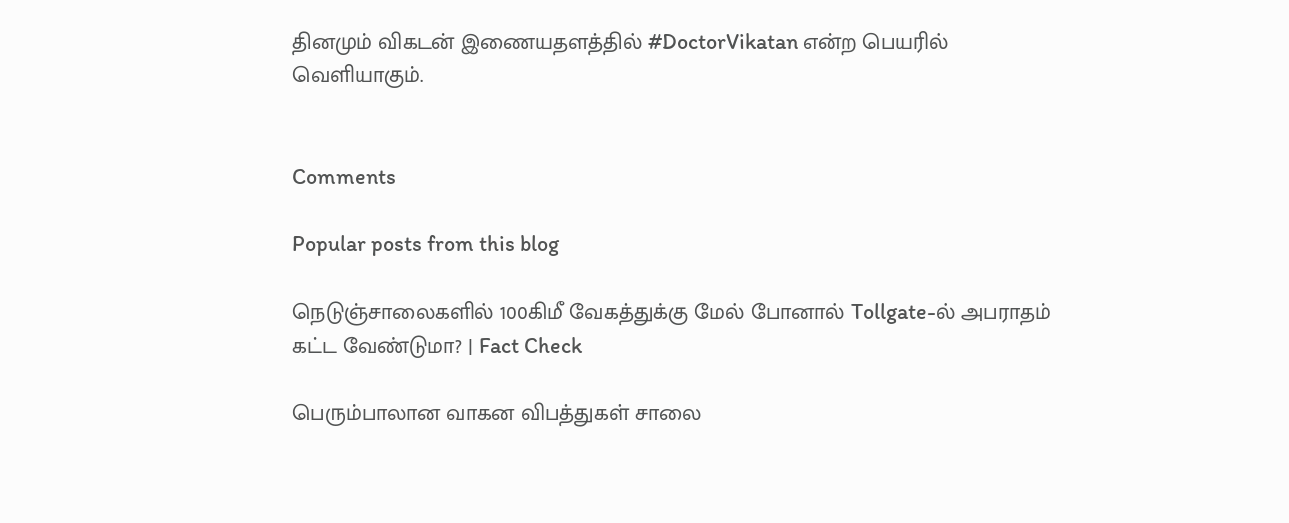தினமும் விகடன் இணையதளத்தில் #DoctorVikatan என்ற பெயரில் வெளியாகும்.


Comments

Popular posts from this blog

நெடுஞ்சாலைகளில் 100கிமீ வேகத்துக்கு மேல் போனால் Tollgate-ல் அபராதம் கட்ட வேண்டுமா? | Fact Check

பெரும்பாலான வாகன விபத்துகள் சாலை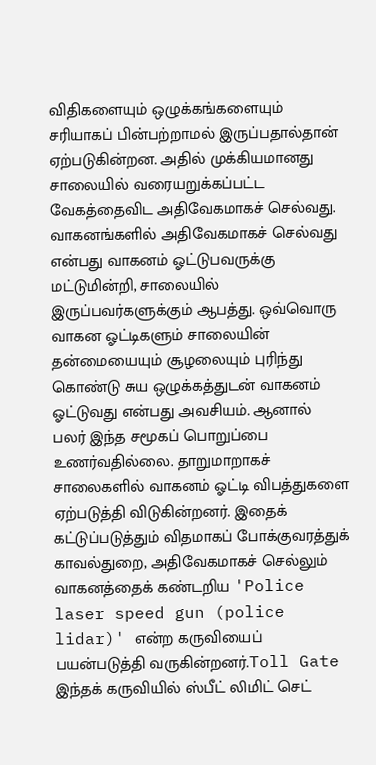விதிகளையும் ஒழுக்கங்களையும் சரியாகப் பின்பற்றாமல் இருப்பதால்தான் ஏற்படுகின்றன. அதில் முக்கியமானது சாலையில் வரையறுக்கப்பட்ட வேகத்தைவிட அதிவேகமாகச் செல்வது. வாகனங்களில் அதிவேகமாகச் செல்வது என்பது வாகனம் ஓட்டுபவருக்கு மட்டுமின்றி, சாலையில் இருப்பவர்களுக்கும் ஆபத்து. ஒவ்வொரு வாகன ஓட்டிகளும் சாலையின் தன்மையையும் சூழலையும் புரிந்து கொண்டு சுய ஒழுக்கத்துடன் வாகனம் ஓட்டுவது என்பது அவசியம். ஆனால் பலர் இந்த சமூகப் பொறுப்பை உணர்வதில்லை. தாறுமாறாகச் சாலைகளில் வாகனம் ஓட்டி விபத்துகளை ஏற்படுத்தி விடுகின்றனர். இதைக் கட்டுப்படுத்தும் விதமாகப் போக்குவரத்துக் காவல்துறை, அதிவேகமாகச் செல்லும் வாகனத்தைக் கண்டறிய 'Police laser speed gun (police lidar)' என்ற கருவியைப் பயன்படுத்தி வருகின்றனர்.Toll Gate இந்தக் கருவியில் ஸ்பீட் லிமிட் செட்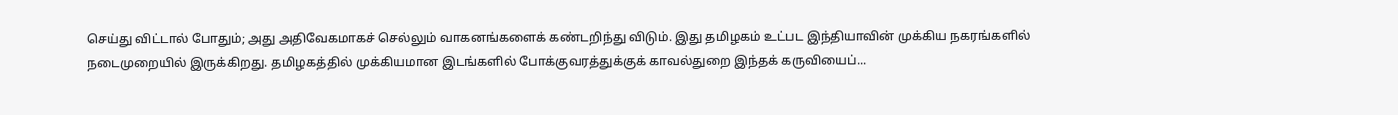செய்து விட்டால் போதும்; அது அதிவேகமாகச் செல்லும் வாகனங்களைக் கண்டறிந்து விடும். இது தமிழகம் உட்பட இந்தியாவின் முக்கிய நகரங்களில் நடைமுறையில் இருக்கிறது. தமிழகத்தில் முக்கியமான இடங்களில் போக்குவரத்துக்குக் காவல்துறை இந்தக் கருவியைப்...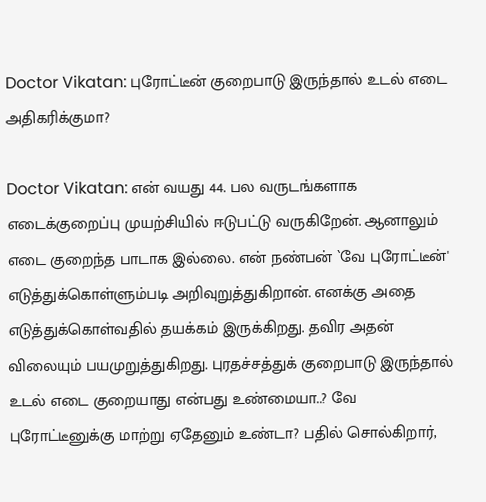Doctor Vikatan: புரோட்டீன் குறைபாடு இருந்தால் உடல் எடை அதிகரிக்குமா?

Doctor Vikatan: என் வயது 44. பல வருடங்களாக எடைக்குறைப்பு முயற்சியில் ஈடுபட்டு வருகிறேன். ஆனாலும் எடை குறைந்த பாடாக இல்லை. என் நண்பன் `வே புரோட்டீன்' எடுத்துக்கொள்ளும்படி அறிவுறுத்துகிறான். எனக்கு அதை எடுத்துக்கொள்வதில் தயக்கம் இருக்கிறது. தவிர அதன் விலையும் பயமுறுத்துகிறது. புரதச்சத்துக் குறைபாடு இருந்தால் உடல் எடை குறையாது என்பது உண்மையா..? வே புரோட்டீனுக்கு மாற்று ஏதேனும் உண்டா? பதில் சொல்கிறார்,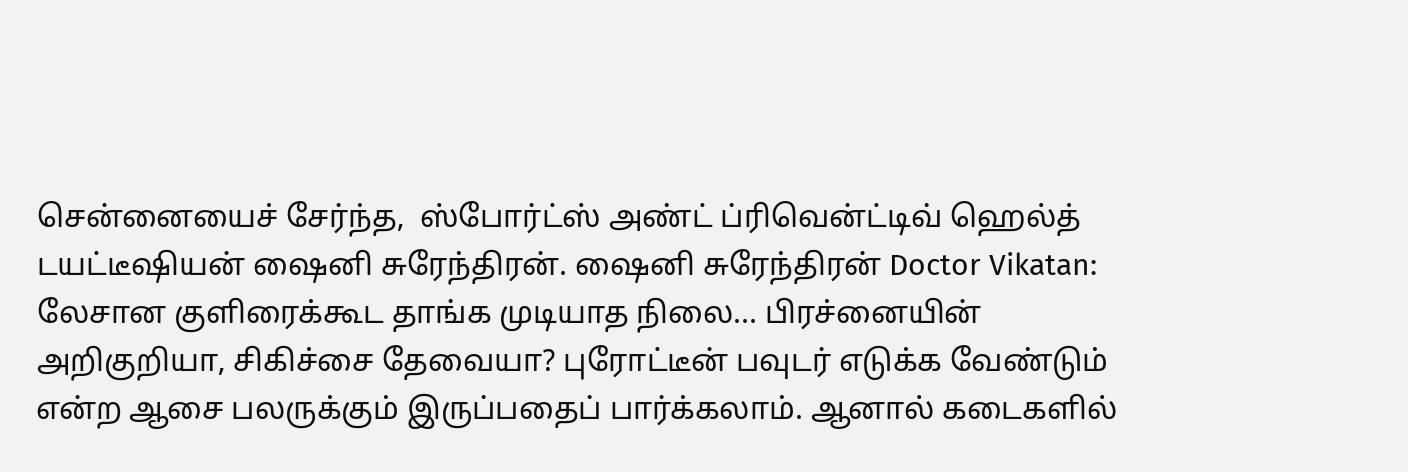சென்னையைச் சேர்ந்த,  ஸ்போர்ட்ஸ் அண்ட் ப்ரிவென்ட்டிவ் ஹெல்த்  டயட்டீஷியன் ஷைனி சுரேந்திரன். ஷைனி சுரேந்திரன் Doctor Vikatan: லேசான குளிரைக்கூட தாங்க முடியாத நிலை... பிரச்னையின் அறிகுறியா, சிகிச்சை தேவையா? புரோட்டீன் பவுடர் எடுக்க வேண்டும் என்ற ஆசை பலருக்கும் இருப்பதைப் பார்க்கலாம். ஆனால் கடைகளில்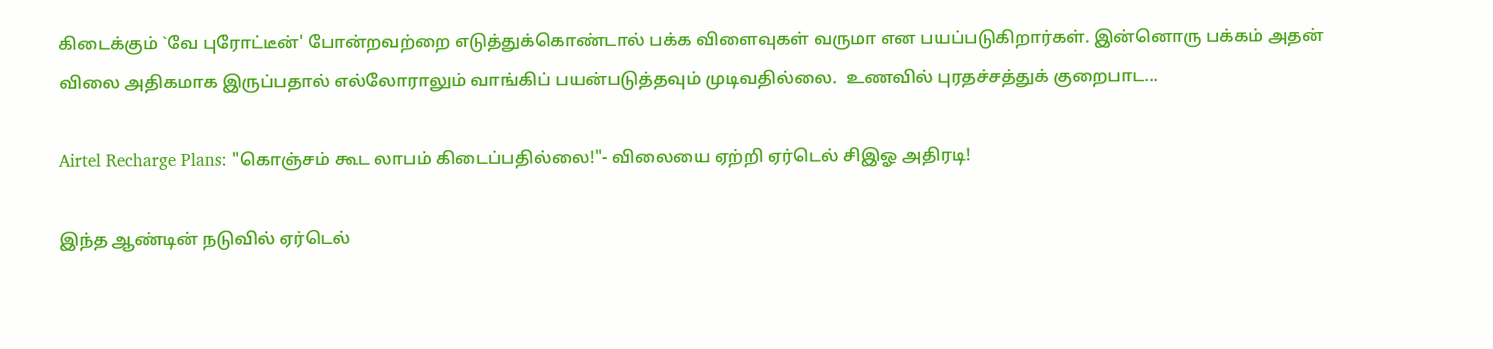கிடைக்கும் `வே புரோட்டீன்' போன்றவற்றை எடுத்துக்கொண்டால் பக்க விளைவுகள் வருமா என பயப்படுகிறார்கள். இன்னொரு பக்கம் அதன் விலை அதிகமாக இருப்பதால் எல்லோராலும் வாங்கிப் பயன்படுத்தவும் முடிவதில்லை.  உணவில் புரதச்சத்துக் குறைபாட...

Airtel Recharge Plans: "கொஞ்சம் கூட லாபம் கிடைப்பதில்லை!"- விலையை ஏற்றி ஏர்டெல் சிஇஓ அதிரடி!

இந்த ஆண்டின் நடுவில் ஏர்டெல்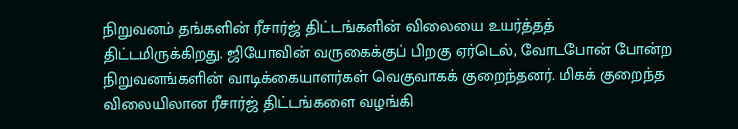நிறுவனம் தங்களின் ரீசார்ஜ் திட்டங்களின் விலையை உயர்த்தத் திட்டமிருக்கிறது. ஜியோவின் வருகைக்குப் பிறகு ஏர்டெல், வோடபோன் போன்ற நிறுவனங்களின் வாடிக்கையாளர்கள் வெகுவாகக் குறைந்தனர். மிகக் குறைந்த விலையிலான ரீசார்ஜ் திட்டங்களை வழங்கி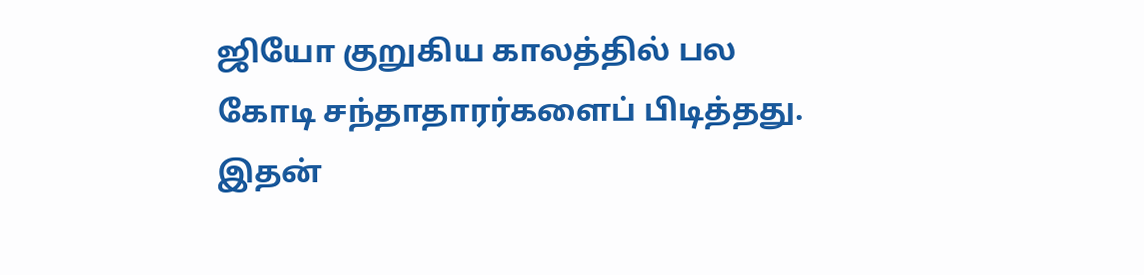ஜியோ குறுகிய காலத்தில் பல கோடி சந்தாதாரர்களைப் பிடித்தது. இதன்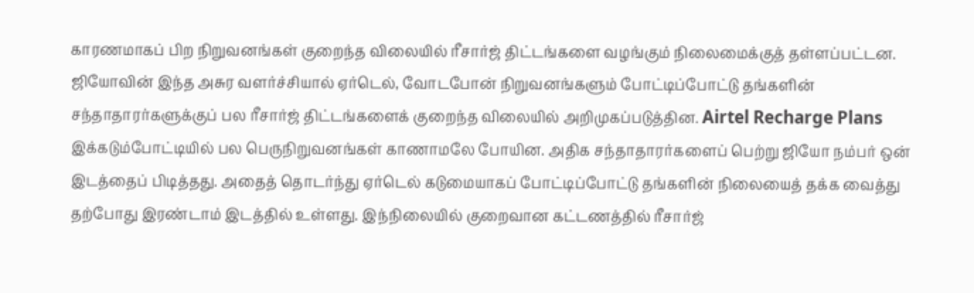காரணமாகப் பிற நிறுவனங்கள் குறைந்த விலையில் ரீசார்ஜ் திட்டங்களை வழங்கும் நிலைமைக்குத் தள்ளப்பட்டன. ஜியோவின் இந்த அசுர வளர்ச்சியால் ஏர்டெல், வோடபோன் நிறுவனங்களும் போட்டிப்போட்டு தங்களின் சந்தாதாரர்களுக்குப் பல ரீசார்ஜ் திட்டங்களைக் குறைந்த விலையில் அறிமுகப்படுத்தின. Airtel Recharge Plans இக்கடும்போட்டியில் பல பெருநிறுவனங்கள் காணாமலே போயின. அதிக சந்தாதாரர்களைப் பெற்று ஜியோ நம்பர் ஒன் இடத்தைப் பிடித்தது. அதைத் தொடர்ந்து ஏர்டெல் கடுமையாகப் போட்டிப்போட்டு தங்களின் நிலையைத் தக்க வைத்து தற்போது இரண்டாம் இடத்தில் உள்ளது. இந்நிலையில் குறைவான கட்டணத்தில் ரீசார்ஜ்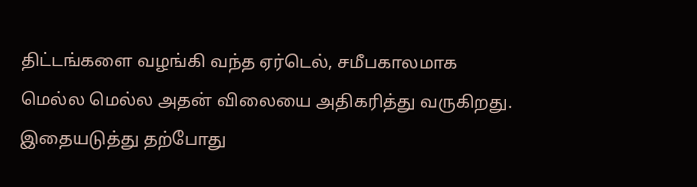திட்டங்களை வழங்கி வந்த ஏர்டெல், சமீபகாலமாக மெல்ல மெல்ல அதன் விலையை அதிகரித்து வருகிறது. இதையடுத்து தற்போது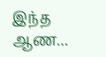இந்த ஆண...